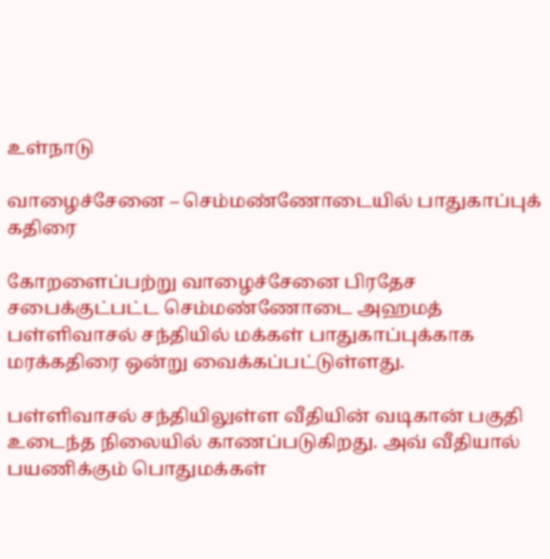உள்நாடு

வாழைச்சேனை – செம்மண்ணோடையில் பாதுகாப்புக் கதிரை

கோறளைப்பற்று வாழைச்சேனை பிரதேச சபைக்குட்பட்ட செம்மண்ணோடை அஹமத் பள்ளிவாசல் சந்தியில் மக்கள் பாதுகாப்புக்காக மரக்கதிரை ஒன்று வைக்கப்பட்டுள்ளது.

பள்ளிவாசல் சந்தியிலுள்ள வீதியின் வடிகான் பகுதி உடைந்த நிலையில் காணப்படுகிறது. அவ் வீதியால் பயணிக்கும் பொதுமக்கள்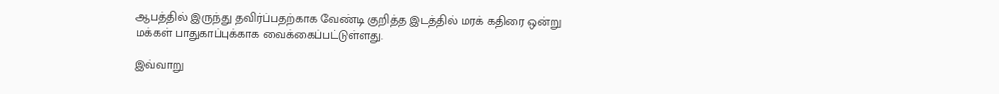ஆபத்தில் இருந்து தவிர்ப்பதற்காக வேண்டி குறித்த இடத்தில் மரக் கதிரை ஒன்று மக்கள் பாதுகாப்புக்காக வைக்கைப்பட்டுள்ளது.

இவ்வாறு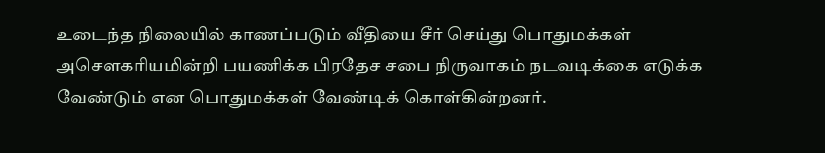உடைந்த நிலையில் காணப்படும் வீதியை சீர் செய்து பொதுமக்கள் அசௌகரியமின்றி பயணிக்க பிரதேச சபை நிருவாகம் நடவடிக்கை எடுக்க வேண்டும் என பொதுமக்கள் வேண்டிக் கொள்கின்றனர்.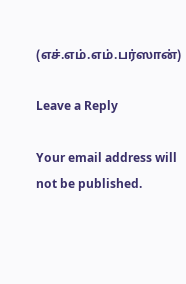(எச்.எம்.எம்.பர்ஸான்)

Leave a Reply

Your email address will not be published.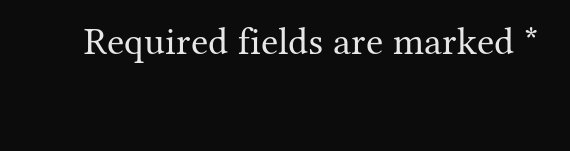Required fields are marked *